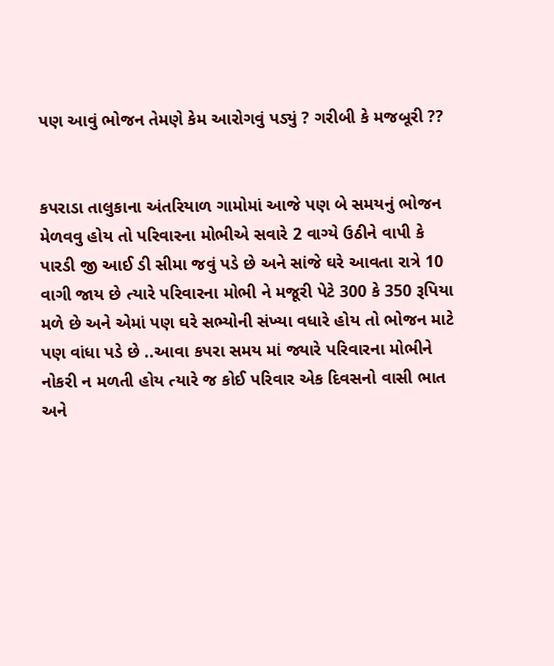પણ આવું ભોજન તેમણે કેમ આરોગવું પડ્યું ? ગરીબી કે મજબૂરી ??


કપરાડા તાલુકાના અંતરિયાળ ગામોમાં આજે પણ બે સમયનું ભોજન મેળવવુ હોય તો પરિવારના મોભીએ સવારે 2 વાગ્યે ઉઠીને વાપી કે પારડી જી આઈ ડી સીમા જવું પડે છે અને સાંજે ઘરે આવતા રાત્રે 10 વાગી જાય છે ત્યારે પરિવારના મોભી ને મજૂરી પેટે 300 કે 350 રૂપિયા મળે છે અને એમાં પણ ઘરે સભ્યોની સંખ્યા વધારે હોય તો ભોજન માટે પણ વાંધા પડે છે ..આવા કપરા સમય માં જ્યારે પરિવારના મોભીને નોકરી ન મળતી હોય ત્યારે જ કોઈ પરિવાર એક દિવસનો વાસી ભાત અને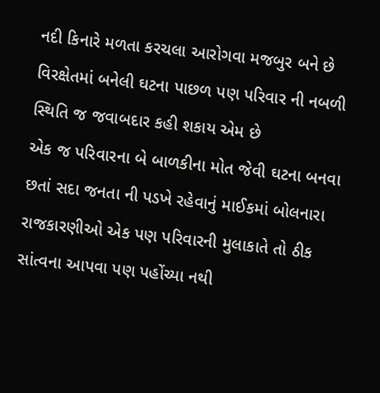નદી કિનારે મળતા કરચલા આરોગવા મજબુર બને છે
વિરક્ષેતમાં બનેલી ઘટના પાછળ પણ પરિવાર ની નબળી સ્થિતિ જ જવાબદાર કહી શકાય એમ છે
એક જ પરિવારના બે બાળકીના મોત જેવી ઘટના બનવા છતાં સદા જનતા ની પડખે રહેવાનું માઈકમાં બોલનારા રાજકારણીઓ એક પણ પરિવારની મુલાકાતે તો ઠીક સાંત્વના આપવા પણ પહોંચ્યા નથી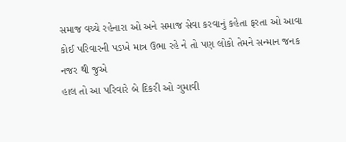સમાજ વચ્ચે રહેનારા ઓ અને સમાજ સેવા કરવાનું કહેતા ફરતા ઓ આવા કોઈ પરિવારની પડખે માત્ર ઉભા રહે ને તો પણ લોકો તેમને સન્માન જનક નજર થી જુએ
હાલ તો આ પરિવારે બે દિકરી ઓ ગુમાવી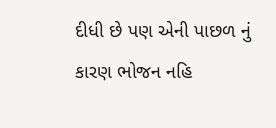દીધી છે પણ એની પાછળ નું કારણ ભોજન નહિ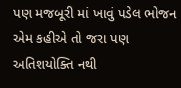પણ મજબૂરી માં ખાવું પડેલ ભોજન એમ કહીએ તો જરા પણ અતિશયોક્તિ નથી